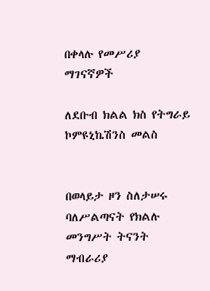በቀላሉ የመሥሪያ ማገናኛዎች

ለደቡብ ክልል ክስ የትግራይ ኮምዩኒኬሽንስ መልስ


በወላይታ ዞን ስለታሠሩ ባለሥልጣናት የክልሉ መንግሥት ትናንት ማብራሪያ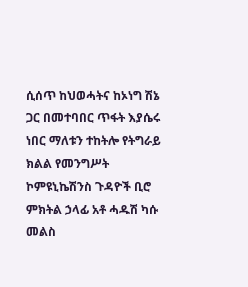ሲሰጥ ከህወሓትና ከኦነግ ሽኔ ጋር በመተባበር ጥፋት እያሴሩ ነበር ማለቱን ተከትሎ የትግራይ ክልል የመንግሥት ኮምዩኒኬሽንስ ጉዳዮች ቢሮ ምክትል ኃላፊ አቶ ሓዱሽ ካሱ መልስ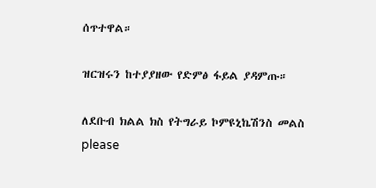ሰጥተዋል።

ዝርዝሩን ከተያያዘው የድምፅ ፋይል ያዳምጡ።

ለደቡብ ክልል ክስ የትግራይ ኮምዩኒኬሽንስ መልስ
please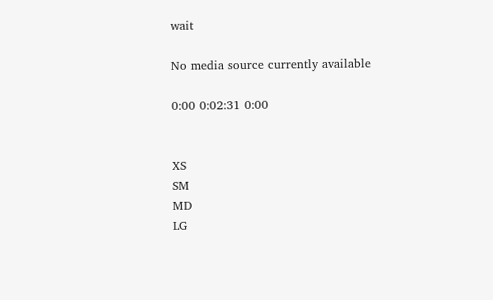wait

No media source currently available

0:00 0:02:31 0:00


XS
SM
MD
LG